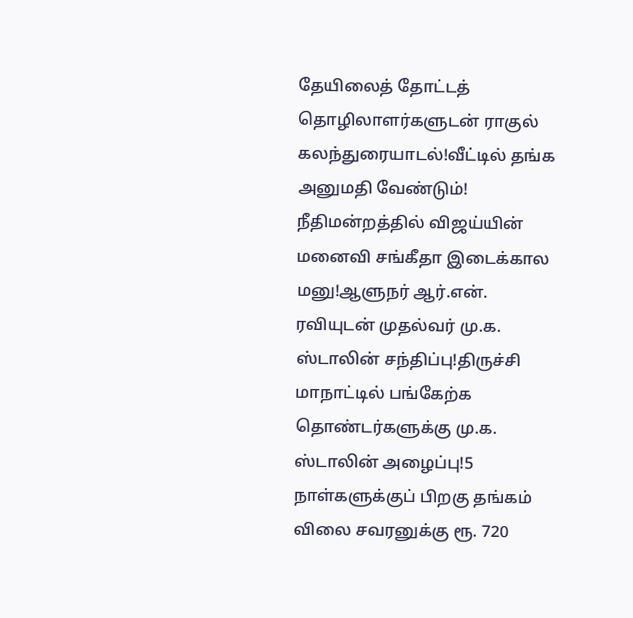தேயிலைத் தோட்டத் தொழிலாளர்களுடன் ராகுல் கலந்துரையாடல்!வீட்டில் தங்க அனுமதி வேண்டும்! நீதிமன்றத்தில் விஜய்யின் மனைவி சங்கீதா இடைக்கால மனு!ஆளுநர் ஆர்.என். ரவியுடன் முதல்வர் மு.க. ஸ்டாலின் சந்திப்பு!திருச்சி மாநாட்டில் பங்கேற்க தொண்டர்களுக்கு மு.க. ஸ்டாலின் அழைப்பு!5 நாள்களுக்குப் பிறகு தங்கம் விலை சவரனுக்கு ரூ. 720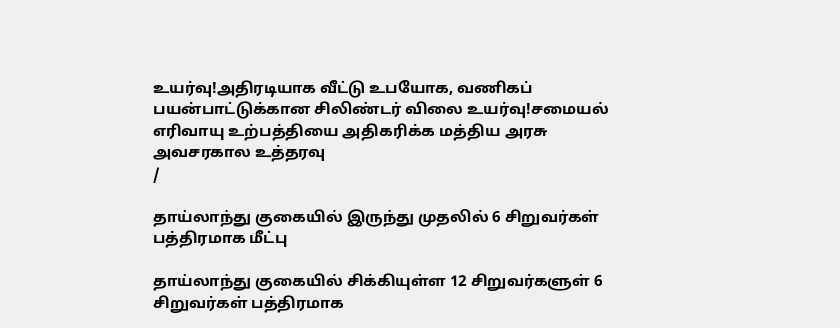உயர்வு!அதிரடியாக வீட்டு உபயோக, வணிகப் பயன்பாட்டுக்கான சிலிண்டர் விலை உயர்வு!சமையல் எரிவாயு உற்பத்தியை அதிகரிக்க மத்திய அரசு அவசரகால உத்தரவு
/

தாய்லாந்து குகையில் இருந்து முதலில் 6 சிறுவர்கள் பத்திரமாக மீட்பு

தாய்லாந்து குகையில் சிக்கியுள்ள 12 சிறுவர்களுள் 6 சிறுவர்கள் பத்திரமாக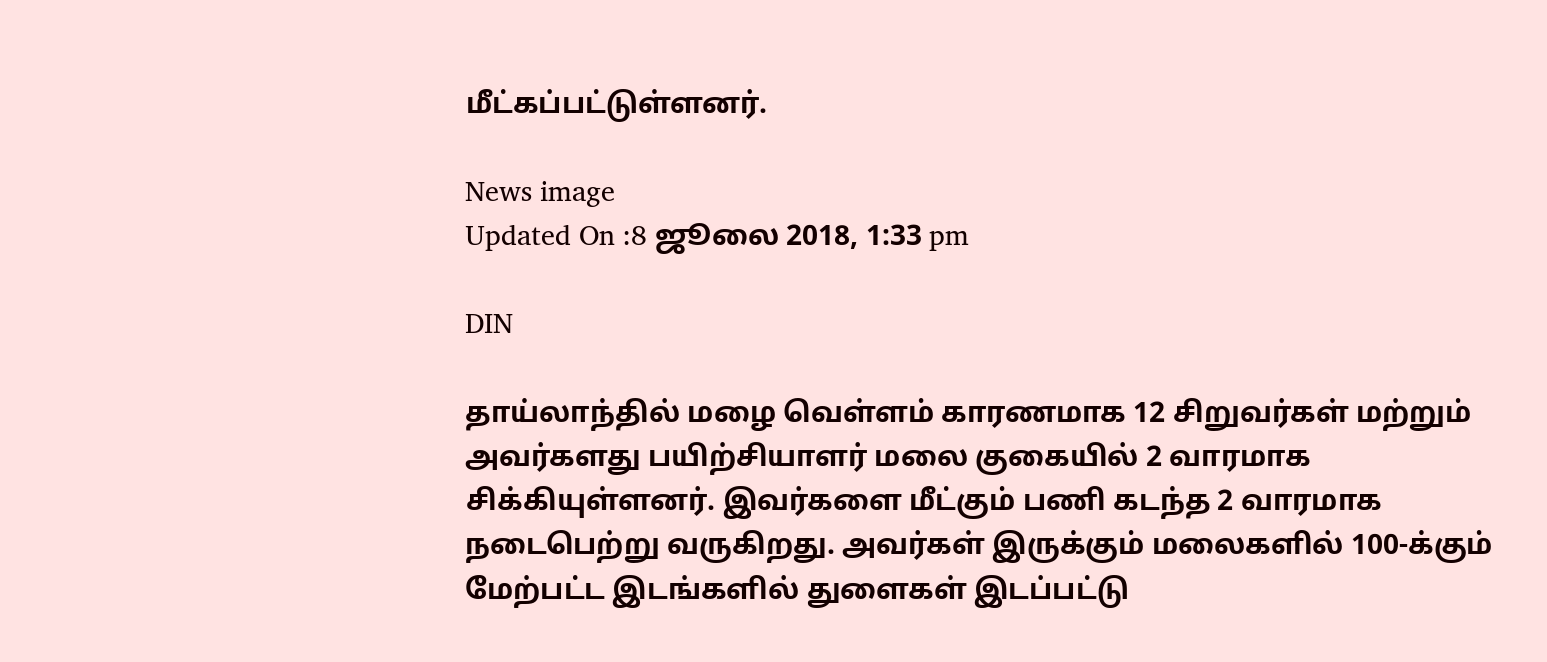மீட்கப்பட்டுள்ளனர்.

News image
Updated On :8 ஜூலை 2018, 1:33 pm

DIN

தாய்லாந்தில் மழை வெள்ளம் காரணமாக 12 சிறுவர்கள் மற்றும் அவர்களது பயிற்சியாளர் மலை குகையில் 2 வாரமாக சிக்கியுள்ளனர். இவர்களை மீட்கும் பணி கடந்த 2 வாரமாக நடைபெற்று வருகிறது. அவர்கள் இருக்கும் மலைகளில் 100-க்கும் மேற்பட்ட இடங்களில் துளைகள் இடப்பட்டு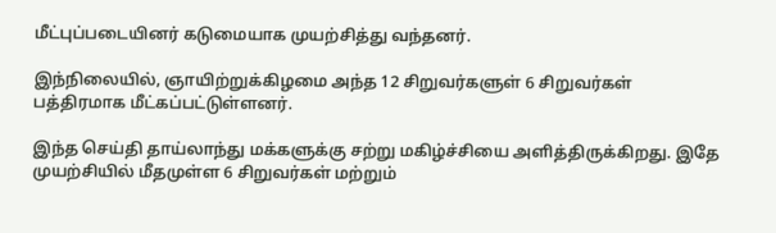மீட்புப்படையினர் கடுமையாக முயற்சித்து வந்தனர்.

இந்நிலையில், ஞாயிற்றுக்கிழமை அந்த 12 சிறுவர்களுள் 6 சிறுவர்கள் பத்திரமாக மீட்கப்பட்டுள்ளனர்.

இந்த செய்தி தாய்லாந்து மக்களுக்கு சற்று மகிழ்ச்சியை அளித்திருக்கிறது. இதே முயற்சியில் மீதமுள்ள 6 சிறுவர்கள் மற்றும்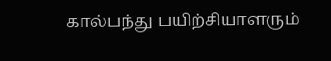கால்பந்து பயிற்சியாளரும்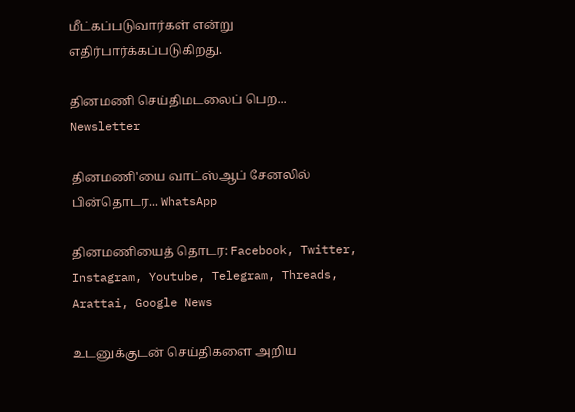மீட்கப்படுவார்கள் என்று எதிர்பார்க்கப்படுகிறது.

தினமணி செய்திமடலைப் பெற... Newsletter

தினமணி'யை வாட்ஸ்ஆப் சேனலில் பின்தொடர... WhatsApp

தினமணியைத் தொடர: Facebook, Twitter, Instagram, Youtube, Telegram, Threads, Arattai, Google News

உடனுக்குடன் செய்திகளை அறிய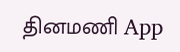தினமணி App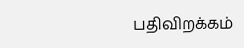பதிவிறக்கம்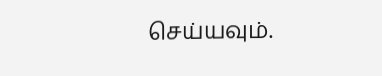செய்யவும்.